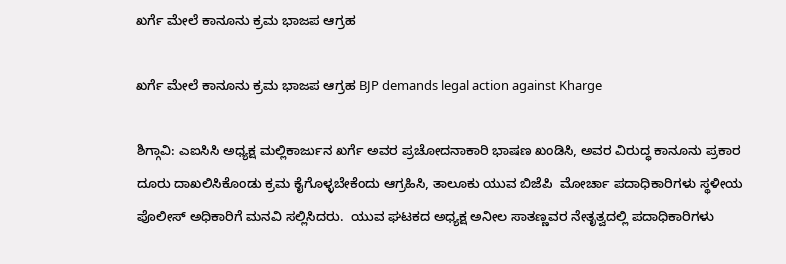ಖರ್ಗೆ ಮೇಲೆ ಕಾನೂನು ಕ್ರಮ ಭಾಜಪ ಆಗ್ರಹ

ಖರ್ಗೆ ಮೇಲೆ ಕಾನೂನು ಕ್ರಮ ಭಾಜಪ ಆಗ್ರಹ BJP demands legal action against Kharge

ಶಿಗ್ಗಾವಿ: ಎಐಸಿಸಿ ಅಧ್ಯಕ್ಷ ಮಲ್ಲಿಕಾರ್ಜುನ ಖರ್ಗೆ ಅವರ ಪ್ರಚೋದನಾಕಾರಿ ಭಾಷಣ ಖಂಡಿಸಿ, ಅವರ ವಿರುದ್ಧ ಕಾನೂನು ಪ್ರಕಾರ ದೂರು ದಾಖಲಿಸಿಕೊಂಡು ಕ್ರಮ ಕೈಗೊಳ್ಳಬೇಕೆಂದು ಆಗ್ರಹಿಸಿ, ತಾಲೂಕು ಯುವ ಬಿಜೆಪಿ  ಮೋರ್ಚಾ ಪದಾಧಿಕಾರಿಗಳು ಸ್ಥಳೀಯ ಪೊಲೀಸ್ ಅಧಿಕಾರಿಗೆ ಮನವಿ ಸಲ್ಲಿಸಿದರು.  ಯುವ ಘಟಕದ ಅಧ್ಯಕ್ಷ ಅನೀಲ ಸಾತಣ್ಣವರ ನೇತೃತ್ವದಲ್ಲಿ ಪದಾಧಿಕಾರಿಗಳು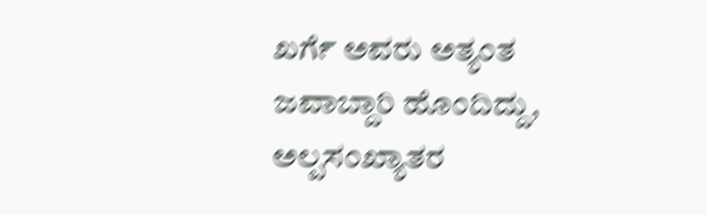ಖರ್ಗೆ ಅವರು ಅತ್ಯಂತ ಜವಾಬ್ದಾರಿ ಹೊಂದಿದ್ದು, ಅಲ್ಪಸಂಖ್ಯಾತರ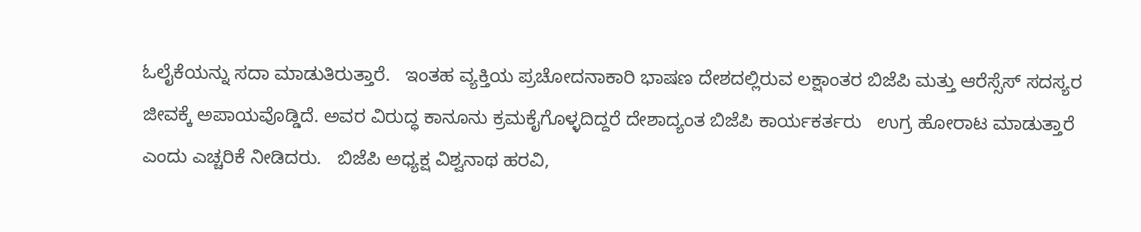ಓಲೈಕೆಯನ್ನು ಸದಾ ಮಾಡುತಿರುತ್ತಾರೆ.   ಇಂತಹ ವ್ಯಕ್ತಿಯ ಪ್ರಚೋದನಾಕಾರಿ ಭಾಷಣ ದೇಶದಲ್ಲಿರುವ ಲಕ್ಷಾಂತರ ಬಿಜೆಪಿ ಮತ್ತು ಆರೆಸ್ಸೆಸ್ ಸದಸ್ಯರ ಜೀವಕ್ಕೆ ಅಪಾಯವೊಡ್ಡಿದೆ. ಅವರ ವಿರುದ್ಧ ಕಾನೂನು ಕ್ರಮಕೈಗೊಳ್ಳದಿದ್ದರೆ ದೇಶಾದ್ಯಂತ ಬಿಜೆಪಿ ಕಾರ್ಯಕರ್ತರು   ಉಗ್ರ ಹೋರಾಟ ಮಾಡುತ್ತಾರೆ  ಎಂದು ಎಚ್ಚರಿಕೆ ನೀಡಿದರು.   ಬಿಜೆಪಿ ಅಧ್ಯಕ್ಷ ವಿಶ್ವನಾಥ ಹರವಿ,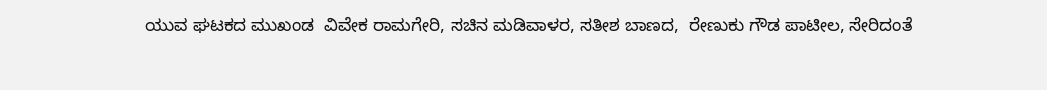ಯುವ ಘಟಕದ ಮುಖಂಡ  ವಿವೇಕ ರಾಮಗೇರಿ, ಸಚಿನ ಮಡಿವಾಳರ, ಸತೀಶ ಬಾಣದ,  ರೇಣುಕು ಗೌಡ ಪಾಟೀಲ, ಸೇರಿದಂತೆ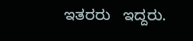ಇತರರು   ಇದ್ದರು.